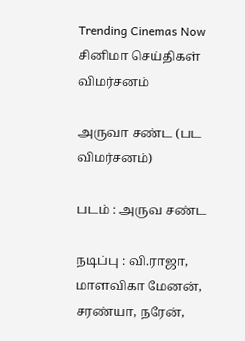Trending Cinemas Now
சினிமா செய்திகள் விமர்சனம்

அருவா சண்ட (பட விமர்சனம்)

படம் : அருவ சண்ட

நடிப்பு : வி.ராஜா, மாளவிகா மேனன், சரண்யா, நரேன்,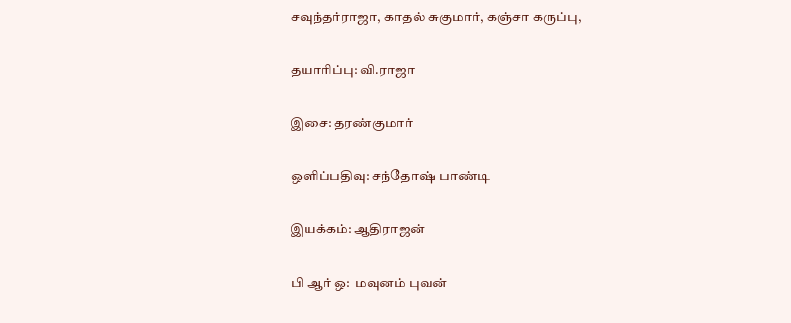சவுந்தர்ராஜா, காதல் சுகுமார், கஞ்சா கருப்பு,

தயாரிப்பு: வி.ராஜா

இசை: தரண்குமார்

ஒளிப்பதிவு: சந்தோஷ் பாண்டி

இயக்கம்: ஆதிராஜன்

பி ஆர் ஒ:  மவுனம் புவன்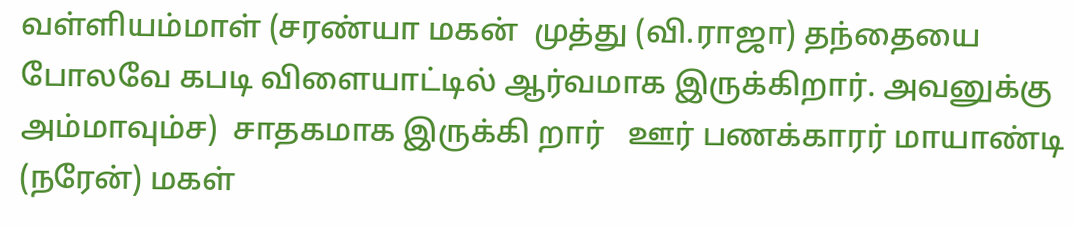வள்ளியம்மாள் (சரண்யா மகன்  முத்து (வி.ராஜா) தந்தையை  போலவே கபடி விளையாட்டில் ஆர்வமாக இருக்கிறார். அவனுக்கு அம்மாவும்ச)  சாதகமாக இருக்கி றார்   ஊர் பணக்காரர் மாயாண்டி (நரேன்) மகள்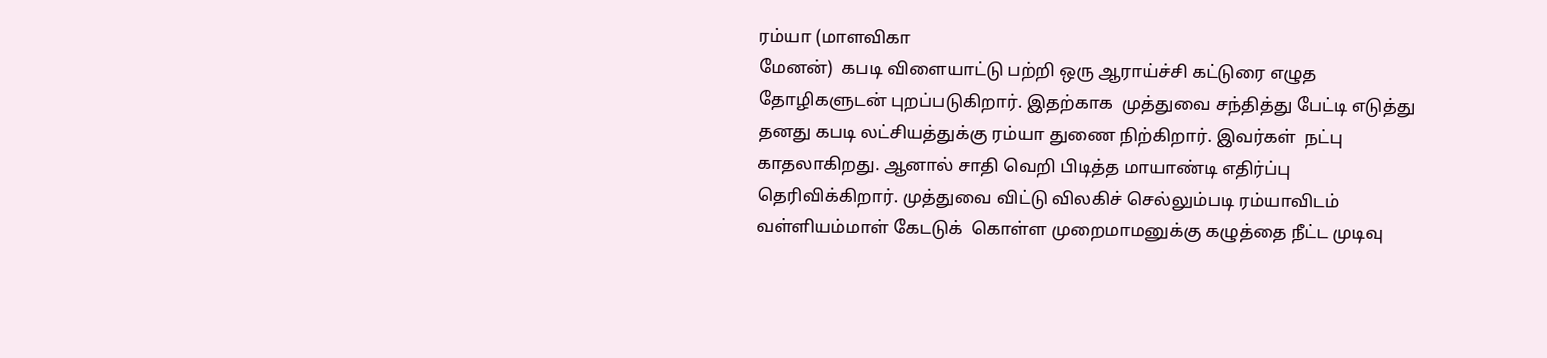ரம்யா (மாளவிகா
மேனன்)  கபடி விளையாட்டு பற்றி ஒரு ஆராய்ச்சி கட்டுரை எழுத தோழிகளுடன் புறப்படுகிறார். இதற்காக  முத்துவை சந்தித்து பேட்டி எடுத்து  தனது கபடி லட்சியத்துக்கு ரம்யா துணை நிற்கிறார். இவர்கள்  நட்பு காதலாகிறது. ஆனால் சாதி வெறி பிடித்த மாயாண்டி எதிர்ப்பு தெரிவிக்கிறார். முத்துவை விட்டு விலகிச் செல்லும்படி ரம்யாவிடம் வள்ளியம்மாள் கேடடுக்  கொள்ள முறைமாமனுக்கு கழுத்தை நீட்ட முடிவு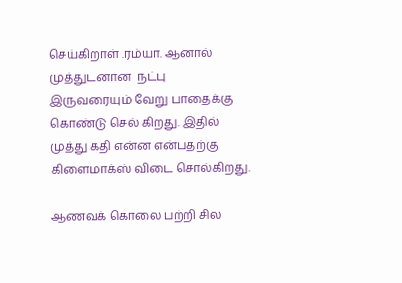செய்கிறாள் .ரம்யா. ஆனால் முத்துடனான  நட்பு  இருவரையும் வேறு பாதைக்கு கொண்டு செல் கிறது. இதில் முத்து கதி என்ன என்பதற்கு கிளைமாக்ஸ் விடை சொல்கிறது.

ஆணவக் கொலை பற்றி சில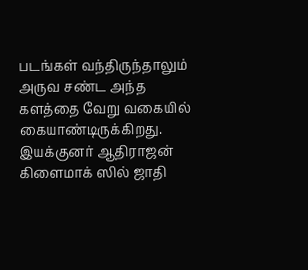படங்கள் வந்திருந்தாலும் அருவ சண்ட அந்த களத்தை வேறு வகையில் கையாண்டிருக்கிறது. இயக்குனர் ஆதிராஜன் கிளைமாக் ஸில் ஜாதி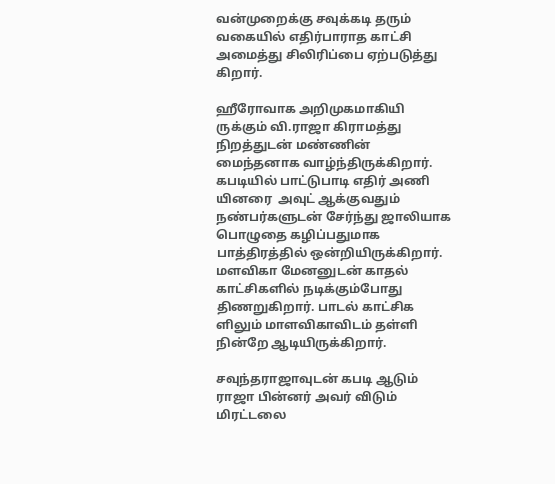வன்முறைக்கு சவுக்கடி தரும் வகையில் எதிர்பாராத காட்சி அமைத்து சிலிரிப்பை ஏற்படுத்து கிறார்.

ஹீரோவாக அறிமுகமாகியி ருக்கும் வி.ராஜா கிராமத்து நிறத்துடன் மண்ணின் மைந்தனாக வாழ்ந்திருக்கிறார்.
கபடியில் பாட்டுபாடி எதிர் அணி யினரை  அவுட் ஆக்குவதும் நண்பர்களுடன் சேர்ந்து ஜாலியாக பொழுதை கழிப்பதுமாக  பாத்திரத்தில் ஒன்றியிருக்கிறார்.
மளவிகா மேனனுடன் காதல் காட்சிகளில் நடிக்கும்போது திணறுகிறார். பாடல் காட்சிக ளிலும் மாளவிகாவிடம் தள்ளி நின்றே ஆடியிருக்கிறார்.

சவுந்தராஜாவுடன் கபடி ஆடும் ராஜா பின்னர் அவர் விடும் மிரட்டலை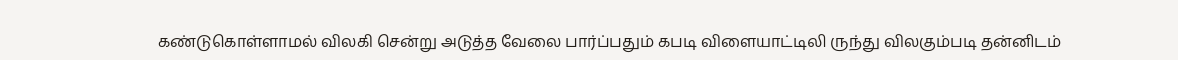கண்டுகொள்ளாமல் விலகி சென்று அடுத்த வேலை பார்ப்பதும் கபடி விளையாட்டிலி ருந்து விலகும்படி தன்னிடம்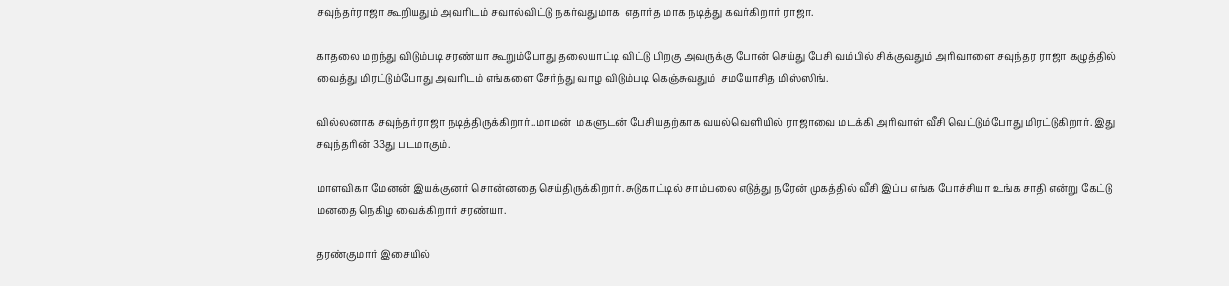சவுந்தர்ராஜா கூறியதும் அவரிடம் சவால்விட்டு நகர்வதுமாக  எதார்த மாக நடித்து கவர்கிறார் ராஜா.

காதலை மறந்து விடும்படி சரண்யா கூறும்போது தலையாட்டி விட்டு பிறகு அவருக்கு போன் செய்து பேசி வம்பில் சிக்குவதும் அரிவாளை சவுந்தர ராஜா கழுத்தில் வைத்து மிரட்டும்போது அவரிடம் எங்களை சேர்ந்து வாழ விடும்படி கெஞ்சுவதும்  சமயோசித மிஸ்ஸிங்.

வில்லனாக சவுந்தர்ராஜா நடித்திருக்கிறார்..மாமன்  மகளுடன் பேசியதற்காக வயல்வெளியில் ராஜாவை மடக்கி அரிவாள் வீசி வெட்டும்போது மிரட்டுகிறார். இது சவுந்தரின் 33து படமாகும்.

மாளவிகா மேனன் இயக்குனர் சொன்னதை செய்திருக்கிறார். சுடுகாட்டில் சாம்பலை எடுத்து நரேன் முகத்தில் வீசி இப்ப எங்க போச்சியா உங்க சாதி என்று கேட்டு மனதை நெகிழ வைக்கிறார் சரண்யா.

தரண்குமார் இசையில்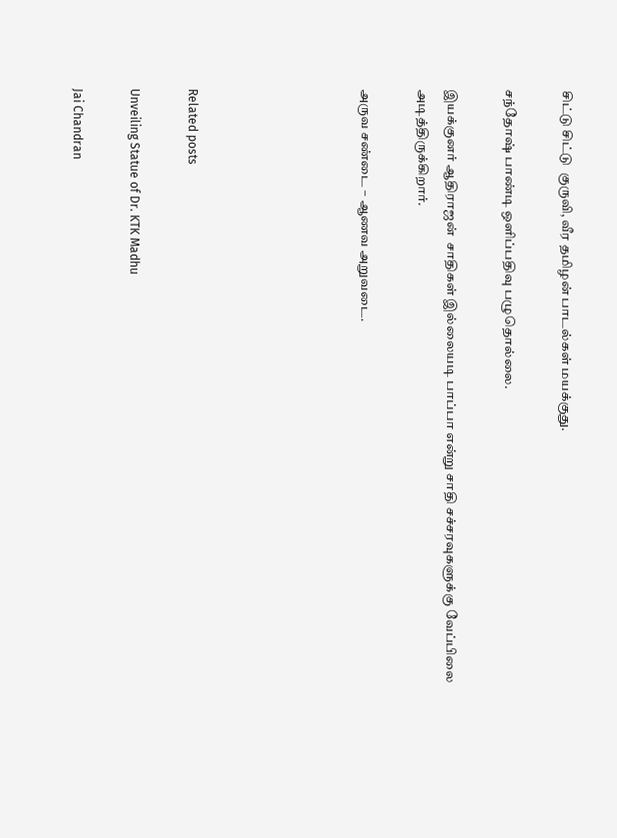சிட்டு சிட்டு  குருவி, வீர தமிழன் பாடல்கள் மயக்குது.

சந்தோஷ் பாண்டி ஒளிப்பதிவு பழுதொல்லை.

இயக்குனர் ஆதிராஜன்  சாதிகள் இல்லையடி பாப்பா என்று சாதி சச்சரவுகளுக்கு வேப்பிலை அடித்திருக்கிறார்.

அருவ சண்டை – ஆணவ அறுவடை.





Related posts

Unveiling Statue of Dr. KTK Madhu

Jai Chandran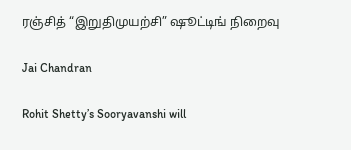ரஞ்சித் “இறுதிமுயற்சி” ஷூட்டிங் நிறைவு

Jai Chandran

Rohit Shetty’s Sooryavanshi will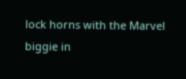lock horns with the Marvel biggie in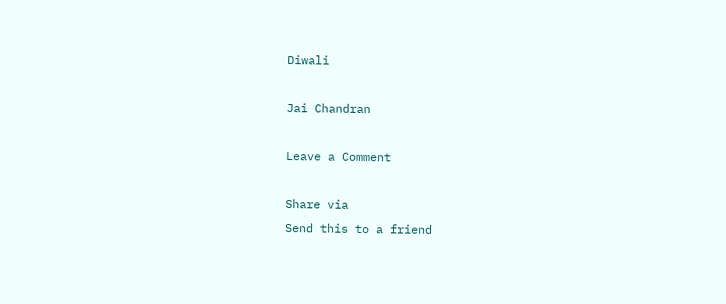Diwali

Jai Chandran

Leave a Comment

Share via
Send this to a friend